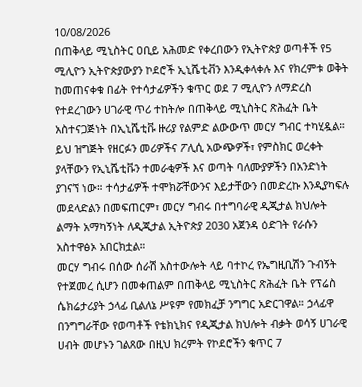10/08/2026
በጠቅላይ ሚኒስትር ዐቢይ አሕመድ የቀረበውን የኢትዮጵያ ወጣቶች የ5 ሚሊዮን ኢትዮጵያውያን ኮደሮች ኢኒሼቲቭን እንዲቀላቀሉ እና የክረምቱ ወቅት ከመጠናቀቁ በፊት የተሳታፊዎችን ቁጥር ወደ 7 ሚሊዮን ለማድረስ የተደረገውን ሀገራዊ ጥሪ ተከትሎ በጠቅላይ ሚኒስትር ጽሕፈት ቤት አስተናጋጅነት በኢኒሼቲቩ ዙሪያ የልምድ ልውውጥ መርሃ ግብር ተካሂዷል።
ይህ ዝግጅት የዘርፉን መሪዎችና ፖሊሲ አውጭዎች፣ የምስክር ወረቀት ያላቸውን የኢኒሼቲቩን ተመራቂዎች እና ወጣት ባለሙያዎችን በአንድነት ያገናኘ ነው። ተሳታፊዎች ተሞክሯቸውንና እይታቸውን በመድረኩ እንዲያካፍሉ መደላድልን በመፍጠርም፣ መርሃ ግብሩ በተግባራዊ ዲጂታል ክህሎት ልማት አማካኝነት ለዲጂታል ኢትዮጵያ 2030 አጀንዳ ዕድገት የራሱን አስተዋፅኦ አበርክቷል።
መርሃ ግብሩ በሰው ሰራሽ አስተውሎት ላይ ባተኮረ የኤግዚቢሽን ጉብኝት የተጀመረ ሲሆን በመቀጠልም በጠቅላይ ሚኒስትር ጽሕፈት ቤት የፕሬስ ሴክሬታሪያት ኃላፊ ቢልለኔ ሥዩም የመክፈቻ ንግግር አድርገዋል። ኃላፊዋ በንግግራቸው የወጣቶች የቴክኒክና የዲጂታል ክህሎት ብቃት ወሳኝ ሀገራዊ ሀብት መሆኑን ገልጸው በዚህ ክረምት የኮደሮችን ቁጥር 7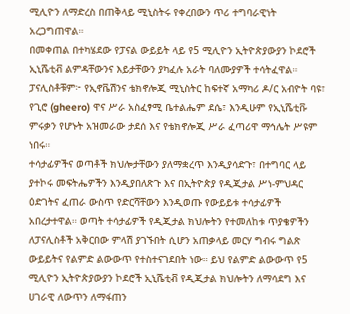ሚሊዮን ለማድረስ በጠቅላይ ሚኒስትሩ የቀረበውን ጥሪ ተግባራዊነት አረጋግጠዋል።
በመቀጠል በተካሄደው የፓናል ውይይት ላይ የ5 ሚሊዮን ኢትዮጵያውያን ኮደሮች ኢኒሼቲቭ ልምዳቸውንና እይታቸውን ያካፈሉ አራት ባለሙያዎች ተሳትፈዋል። ፓናሊስቶቹም፦ የኢኖቬሽንና ቴክኖሎጂ ሚኒስትር ከፍተኛ አማካሪ ዶ/ር አብዮት ባዩ፣ የጊሮ (gheero) ዋና ሥራ አስፈፃሚ ቤተልሔም ደሴ፣ እንዲሁም የኢኒሼቲቩ ምሩቃን የሆኑት አዝመራው ታደሰ እና የቴክኖሎጂ ሥራ ፈጣሪዋ ማኅሌት ሥዩም ነበሩ።
ተሳታፊዎችና ወጣቶች ክህሎታቸውን ያለማቋረጥ እንዲያሳድጉ፣ በተግባር ላይ ያተኮሩ መፍትሔዎችን እንዲያበለጽጉ እና በኢትዮጵያ የዲጂታል ሥነ-ምህዳር ዕድገትና ፈጠራ ውስጥ የድርሻቸውን እንዲወጡ የውይይቱ ተሳታፊዎች አበረታተዋል። ወጣት ተሳታፊዎች የዲጂታል ክህሎትን የተመለከቱ ጥያቄዎችን ለፓናሊስቶች አቅርበው ምላሽ ያገኙበት ሲሆን አጠቃላይ መርሃ ግብሩ ግልጽ ውይይትና የልምድ ልውውጥ የተስተናገደበት ነው። ይህ የልምድ ልውውጥ የ5 ሚሊዮን ኢትዮጵያውያን ኮደሮች ኢኒሼቲቭ የዲጂታል ክህሎትን ለማሳደግ እና ሀገራዊ ለውጥን ለማፋጠን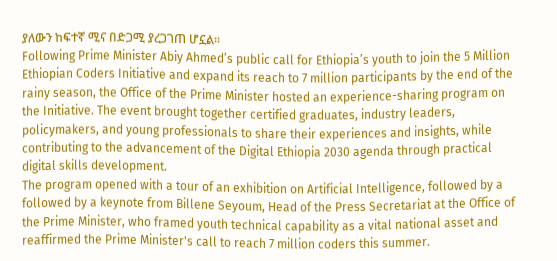ያለውን ከፍተኛ ሚና በድጋሚ ያረጋገጠ ሆኗል።
Following Prime Minister Abiy Ahmed’s public call for Ethiopia’s youth to join the 5 Million Ethiopian Coders Initiative and expand its reach to 7 million participants by the end of the rainy season, the Office of the Prime Minister hosted an experience-sharing program on the Initiative. The event brought together certified graduates, industry leaders, policymakers, and young professionals to share their experiences and insights, while contributing to the advancement of the Digital Ethiopia 2030 agenda through practical digital skills development.
The program opened with a tour of an exhibition on Artificial Intelligence, followed by a followed by a keynote from Billene Seyoum, Head of the Press Secretariat at the Office of the Prime Minister, who framed youth technical capability as a vital national asset and reaffirmed the Prime Minister's call to reach 7 million coders this summer.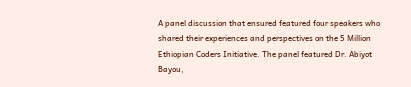A panel discussion that ensured featured four speakers who shared their experiences and perspectives on the 5 Million Ethiopian Coders Initiative. The panel featured Dr. Abiyot Bayou,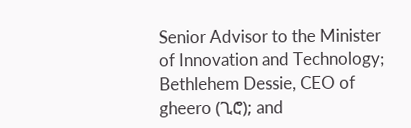Senior Advisor to the Minister of Innovation and Technology; Bethlehem Dessie, CEO of gheero (ጊሮ); and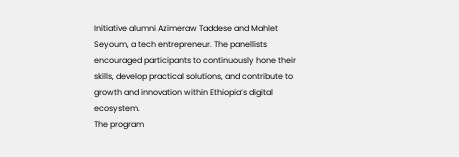Initiative alumni Azimeraw Taddese and Mahlet Seyoum, a tech entrepreneur. The panellists encouraged participants to continuously hone their skills, develop practical solutions, and contribute to growth and innovation within Ethiopia’s digital ecosystem.
The program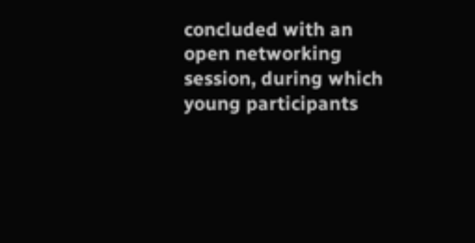concluded with an open networking session, during which young participants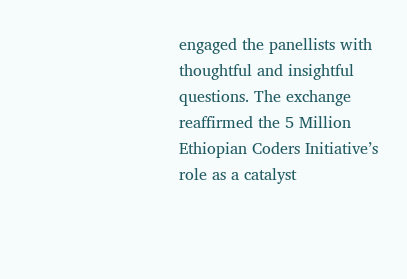engaged the panellists with thoughtful and insightful questions. The exchange reaffirmed the 5 Million Ethiopian Coders Initiative’s role as a catalyst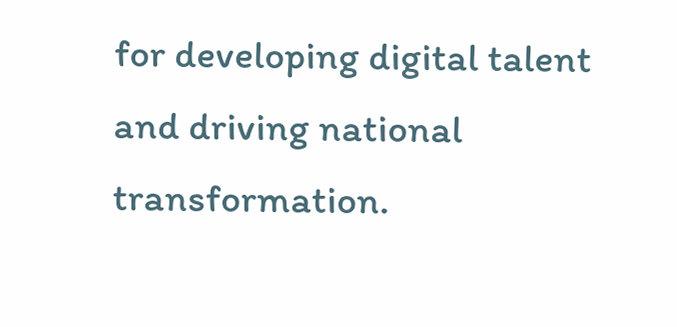for developing digital talent and driving national transformation.